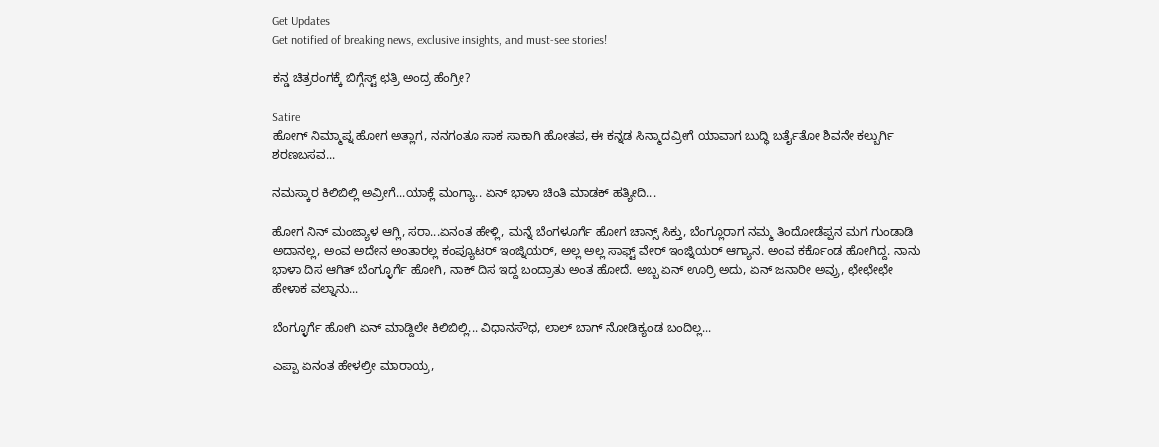Get Updates
Get notified of breaking news, exclusive insights, and must-see stories!

ಕನ್ಡ ಚಿತ್ರರಂಗಕ್ಕೆ ಬಿಗ್ಗೆಸ್ಟ್ ಛತ್ರಿ ಅಂದ್ರ ಹೆಂಗ್ರೀ?

Satire
ಹೋಗ್ ನಿಮ್ಮಾಪ್ನ ಹೋಗ ಅತ್ಲಾಗ, ನನಗಂತೂ ಸಾಕ ಸಾಕಾಗಿ ಹೋತಪ, ಈ ಕನ್ನಡ ಸಿನ್ಮಾದವ್ರೀಗೆ ಯಾವಾಗ ಬುದ್ಧಿ ಬರ್ತೈತೋ ಶಿವನೇ ಕಲ್ಬುರ್ಗಿ ಶರಣಬಸವ...

ನಮಸ್ಕಾರ ಕಿಲಿಬಿಲ್ಲಿ ಅವ್ರೀಗೆ...ಯಾಕ್ಲೆ ಮಂಗ್ಯಾ.. ಏನ್ ಭಾಳಾ ಚಿಂತಿ ಮಾಡಕ್ ಹತ್ಯೀದಿ...

ಹೋಗ ನಿನ್ ಮಂಜ್ಯಾಳ ಆಗ್ಲಿ, ಸರಾ...ಏನಂತ ಹೇಳ್ಲಿ, ಮನ್ನೆ ಬೆಂಗಳೂರ್ಗೆ ಹೋಗ ಚಾನ್ಸ್ ಸಿಕ್ತು, ಬೆಂಗ್ಲೂರಾಗ ನಮ್ಮ ತಿಂದೋಡೆಪ್ಪನ ಮಗ ಗುಂಡಾಡಿ ಅದಾನಲ್ಲ, ಅಂವ ಅದೇನ ಅಂತಾರಲ್ಲ ಕಂಪ್ಯೂಟರ್ ಇಂಜ್ನಿಯರ್, ಅಲ್ಲ ಅಲ್ಲ ಸಾಫ್ಟ್ ವೇರ್ ಇಂಜ್ನಿಯರ್ ಆಗ್ಯಾನ. ಅಂವ ಕರ್ಕೊಂಡ ಹೋಗಿದ್ದ. ನಾನು ಭಾಳಾ ದಿಸ ಆಗಿತ್ ಬೆಂಗ್ಳೂರ್ಗೆ ಹೋಗಿ, ನಾಕ್ ದಿಸ ಇದ್ದ ಬಂದ್ರಾತು ಅಂತ ಹೋದೆ. ಅಬ್ಬ ಏನ್ ಊರ್ರಿ ಅದು, ಏನ್ ಜನಾರೀ ಅವ್ರು, ಛೇಛೇಛೇ ಹೇಳಾಕ ವಲ್ನಾನು...

ಬೆಂಗ್ಳೂರ್ಗೆ ಹೋಗಿ ಏನ್ ಮಾಡ್ದಿಲೇ ಕಿಲಿಬಿಲ್ಲಿ... ವಿಧಾನಸೌಧ, ಲಾಲ್ ಬಾಗ್ ನೋಡಿಕ್ಯಂಡ ಬಂದಿಲ್ಲ...

ಎಪ್ಪಾ ಏನಂತ ಹೇಳಲ್ರೀ ಮಾರಾಯ್ರ,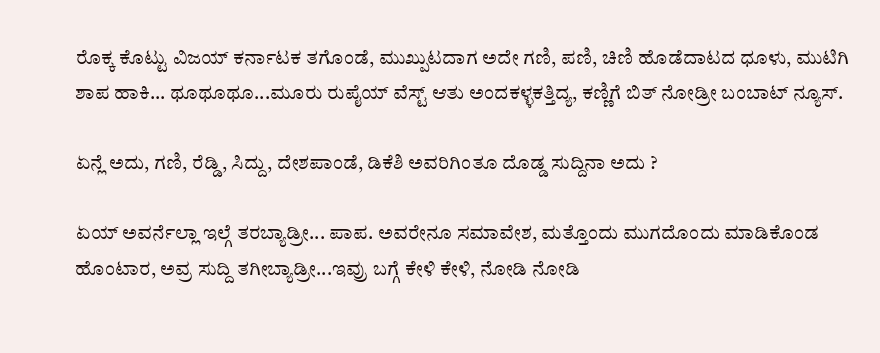ರೊಕ್ಕ ಕೊಟ್ಟು ವಿಜಯ್ ಕರ್ನಾಟಕ ತಗೊಂಡೆ, ಮುಖ್ಪುಟದಾಗ ಅದೇ ಗಣಿ, ಪಣಿ, ಚಿಣಿ ಹೊಡೆದಾಟದ ಧೂಳು, ಮುಟಿಗಿ ಶಾಪ ಹಾಕಿ... ಥೂಥೂಥೂ...ಮೂರು ರುಪೈಯ್ ವೆಸ್ಟ್ ಆತು ಅಂದಕಳ್ಳಕತ್ತಿದ್ಯ, ಕಣ್ಣಿಗೆ ಬಿತ್ ನೋಡ್ರೀ ಬಂಬಾಟ್ ನ್ಯೂಸ್.

ಏನ್ಲೆ ಅದು, ಗಣಿ, ರೆಡ್ಡಿ, ಸಿದ್ದು, ದೇಶಪಾಂಡೆ, ಡಿಕೆಶಿ ಅವರಿಗಿಂತೂ ದೊಡ್ಡ ಸುದ್ದಿನಾ ಅದು ?

ಏಯ್ ಅವರ್ನೆಲ್ಲಾ ಇಲ್ಗೆ ತರಬ್ಯಾಡ್ರೀ... ಪಾಪ. ಅವರೇನೂ ಸಮಾವೇಶ, ಮತ್ತೊಂದು ಮುಗದೊಂದು ಮಾಡಿಕೊಂಡ ಹೊಂಟಾರ, ಅವ್ರ ಸುದ್ದಿ ತಗೀಬ್ಯಾಡ್ರೀ...ಇವ್ರು ಬಗ್ಗೆ ಕೇಳಿ ಕೇಳಿ, ನೋಡಿ ನೋಡಿ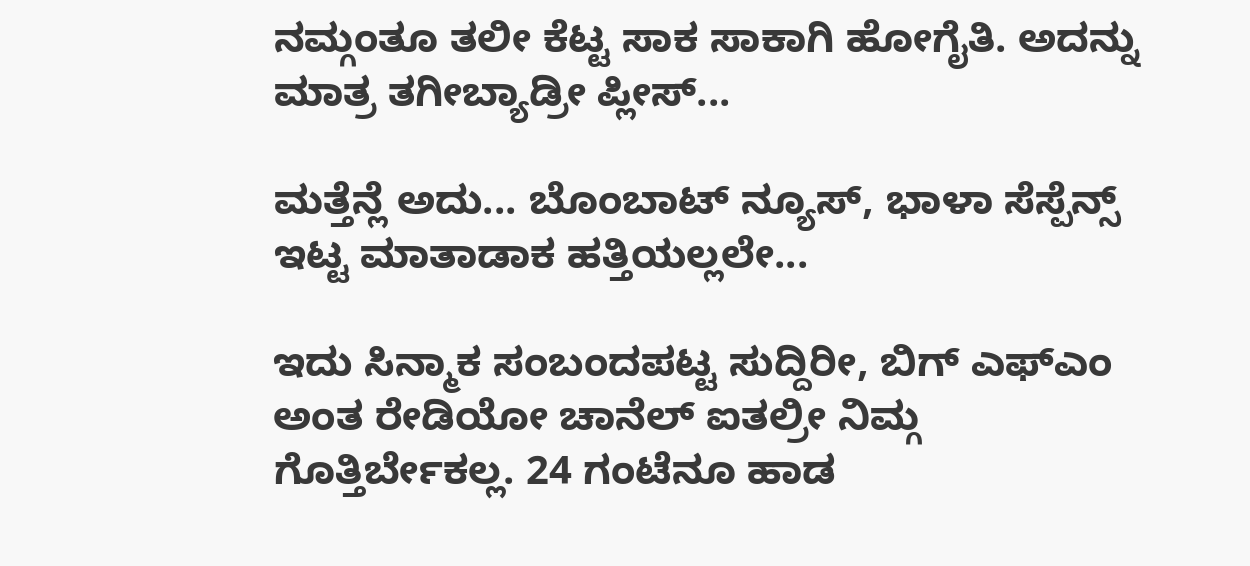ನಮ್ಗಂತೂ ತಲೀ ಕೆಟ್ಟ ಸಾಕ ಸಾಕಾಗಿ ಹೋಗೈತಿ. ಅದನ್ನು ಮಾತ್ರ ತಗೀಬ್ಯಾಡ್ರೀ ಪ್ಲೀಸ್...

ಮತ್ತೆನ್ಲೆ ಅದು... ಬೊಂಬಾಟ್ ನ್ಯೂಸ್, ಭಾಳಾ ಸೆಸ್ಪೆನ್ಸ್ ಇಟ್ಟ ಮಾತಾಡಾಕ ಹತ್ತಿಯಲ್ಲಲೇ...

ಇದು ಸಿನ್ಮಾಕ ಸಂಬಂದಪಟ್ಟ ಸುದ್ದಿರೀ, ಬಿಗ್ ಎಫ್ಎಂ ಅಂತ ರೇಡಿಯೋ ಚಾನೆಲ್ ಐತಲ್ರೀ ನಿಮ್ಗ ಗೊತ್ತಿರ್ಬೇಕಲ್ಲ. 24 ಗಂಟೆನೂ ಹಾಡ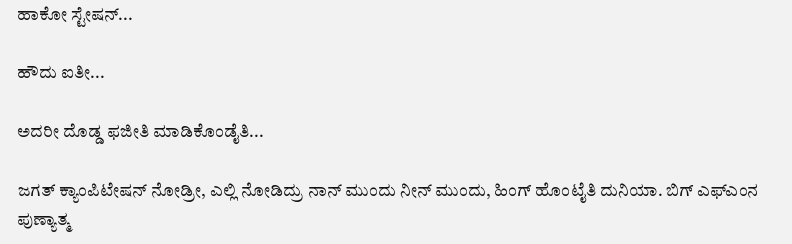ಹಾಕೋ ಸ್ಟೇಷನ್...

ಹೌದು ಐತೀ...

ಅದರೀ ದೊಡ್ಡ ಫಜೀತಿ ಮಾಡಿಕೊಂಡೈತಿ...

ಜಗತ್ ಕ್ಯಾಂಪಿಟೇಷನ್ ನೋಡ್ರೀ, ಎಲ್ಲಿ ನೋಡಿದ್ರು ನಾನ್ ಮುಂದು ನೀನ್ ಮುಂದು, ಹಿಂಗ್ ಹೊಂಟೈತಿ ದುನಿಯಾ. ಬಿಗ್ ಎಫ್ಎಂನ ಪುಣ್ಯಾತ್ಮ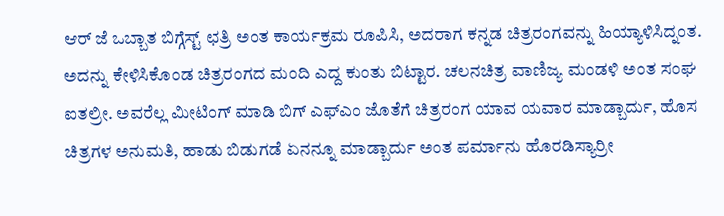ಆರ್ ಜೆ ಒಬ್ಬಾತ ಬಿಗ್ಗೆಸ್ಟ್ ಛತ್ರಿ ಅಂತ ಕಾರ್ಯಕ್ರಮ ರೂಪಿಸಿ, ಅದರಾಗ ಕನ್ನಡ ಚಿತ್ರರಂಗವನ್ನು ಹಿಯ್ಯಾಳಿಸಿದ್ನಂತ. ಅದನ್ನು ಕೇಳಿಸಿಕೊಂಡ ಚಿತ್ರರಂಗದ ಮಂದಿ ಎದ್ದ ಕುಂತು ಬಿಟ್ಟಾರ. ಚಲನಚಿತ್ರ ವಾಣಿಜ್ಯ ಮಂಡಳಿ ಅಂತ ಸಂಘ ಐತಲ್ರೀ. ಅವರೆಲ್ಲ ಮೀಟಿಂಗ್ ಮಾಡಿ ಬಿಗ್ ಎಫ್ಎಂ ಜೊತೆಗೆ ಚಿತ್ರರಂಗ ಯಾವ ಯವಾರ ಮಾಡ್ಬಾರ್ದು, ಹೊಸ ಚಿತ್ರಗಳ ಅನುಮತಿ, ಹಾಡು ಬಿಡುಗಡೆ ಏನನ್ನೂ ಮಾಡ್ಬಾರ್ದು ಅಂತ ಪರ್ಮಾನು ಹೊರಡಿಸ್ಯಾರ್ರೀ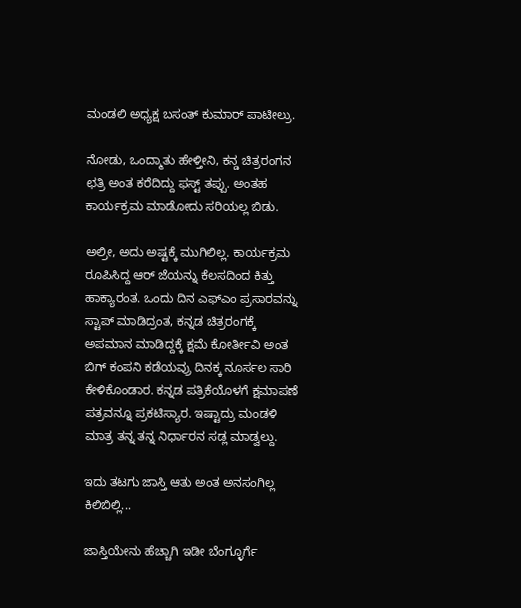ಮಂಡಲಿ ಅಧ್ಯಕ್ಷ ಬಸಂತ್ ಕುಮಾರ್ ಪಾಟೀಲ್ರು.

ನೋಡು, ಒಂದ್ಮಾತು ಹೇಳ್ತೀನಿ, ಕನ್ಡ ಚಿತ್ರರಂಗನ ಛತ್ರಿ ಅಂತ ಕರೆದಿದ್ದು ಫಸ್ಟ್ ತಪ್ಪು. ಅಂತಹ ಕಾರ್ಯಕ್ರಮ ಮಾಡೋದು ಸರಿಯಲ್ಲ ಬಿಡು.

ಅಲ್ರೀ, ಅದು ಅಷ್ಟಕ್ಕೆ ಮುಗಿಲಿಲ್ಲ. ಕಾರ್ಯಕ್ರಮ ರೂಪಿಸಿದ್ದ ಆರ್ ಜೆಯನ್ನು ಕೆಲಸದಿಂದ ಕಿತ್ತು ಹಾಕ್ಯಾರಂತ. ಒಂದು ದಿನ ಎಫ್ಎಂ ಪ್ರಸಾರವನ್ನು ಸ್ಟಾಪ್ ಮಾಡಿದ್ರಂತ, ಕನ್ನಡ ಚಿತ್ರರಂಗಕ್ಕೆ ಅಪಮಾನ ಮಾಡಿದ್ದಕ್ಕೆ ಕ್ಷಮೆ ಕೋರ್ತೀವಿ ಅಂತ ಬಿಗ್ ಕಂಪನಿ ಕಡೆಯವ್ರು ದಿನಕ್ಕ ನೂರ್ಸಲ ಸಾರಿ ಕೇಳಿಕೊಂಡಾರ. ಕನ್ನಡ ಪತ್ರಿಕೆಯೊಳಗೆ ಕ್ಷಮಾಪಣೆ ಪತ್ರವನ್ನೂ ಪ್ರಕಟಿಸ್ಯಾರ. ಇಷ್ಟಾದ್ರು ಮಂಡಳಿ ಮಾತ್ರ ತನ್ನ ತನ್ನ ನಿರ್ಧಾರನ ಸಡ್ಲ ಮಾಡ್ವಲ್ದು.

ಇದು ತಟಗು ಜಾಸ್ತಿ ಆತು ಅಂತ ಅನಸಂಗಿಲ್ಲ ಕಿಲಿಬಿಲ್ಲಿ...

ಜಾಸ್ತಿಯೇನು ಹೆಚ್ಚಾಗಿ ಇಡೀ ಬೆಂಗ್ಳೂರ್ಗೆ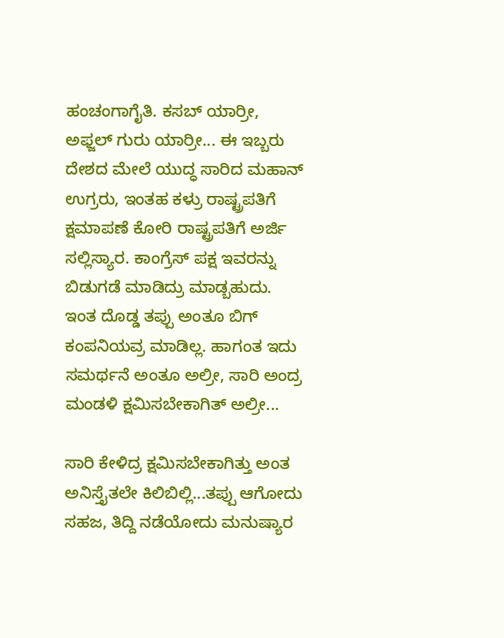ಹಂಚಂಗಾಗೈತಿ. ಕಸಬ್ ಯಾರ್ರೀ, ಅಫ್ಜಲ್ ಗುರು ಯಾರ್ರೀ... ಈ ಇಬ್ಬರು ದೇಶದ ಮೇಲೆ ಯುದ್ಧ ಸಾರಿದ ಮಹಾನ್ ಉಗ್ರರು, ಇಂತಹ ಕಳ್ರು ರಾಷ್ಟ್ರಪತಿಗೆ ಕ್ಷಮಾಪಣೆ ಕೋರಿ ರಾಷ್ಟ್ರಪತಿಗೆ ಅರ್ಜಿ ಸಲ್ಲಿಸ್ಯಾರ. ಕಾಂಗ್ರೆಸ್ ಪಕ್ಷ ಇವರನ್ನು ಬಿಡುಗಡೆ ಮಾಡಿದ್ರು ಮಾಡ್ಬಹುದು. ಇಂತ ದೊಡ್ಡ ತಪ್ಪು ಅಂತೂ ಬಿಗ್ ಕಂಪನಿಯವ್ರ ಮಾಡಿಲ್ಲ. ಹಾಗಂತ ಇದು ಸಮರ್ಥನೆ ಅಂತೂ ಅಲ್ರೀ, ಸಾರಿ ಅಂದ್ರ ಮಂಡಳಿ ಕ್ಷಮಿಸಬೇಕಾಗಿತ್ ಅಲ್ರೀ...

ಸಾರಿ ಕೇಳಿದ್ರ ಕ್ಷಮಿಸಬೇಕಾಗಿತ್ತು ಅಂತ ಅನಿಸ್ತೈತಲೇ ಕಿಲಿಬಿಲ್ಲಿ...ತಪ್ಪು ಆಗೋದು ಸಹಜ, ತಿದ್ದಿ ನಡೆಯೋದು ಮನುಷ್ಯಾರ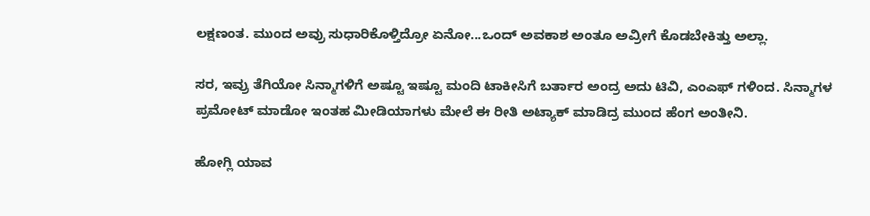ಲಕ್ಷಣಂತ. ಮುಂದ ಅವ್ರು ಸುಧಾರಿಕೊಳ್ತಿದ್ರೋ ಏನೋ...ಒಂದ್ ಅವಕಾಶ ಅಂತೂ ಅವ್ರೀಗೆ ಕೊಡಬೇಕಿತ್ತು ಅಲ್ಲಾ.

ಸರ, ಇವ್ರು ತೆಗಿಯೋ ಸಿನ್ಮಾಗಳಿಗೆ ಅಷ್ಟೂ ಇಷ್ಟೂ ಮಂದಿ ಟಾಕೀಸಿಗೆ ಬರ್ತಾರ ಅಂದ್ರ ಅದು ಟಿವಿ, ಎಂಎಫ್ ಗಳಿಂದ. ಸಿನ್ಮಾಗಳ ಪ್ರಮೋಟ್ ಮಾಡೋ ಇಂತಹ ಮೀಡಿಯಾಗಳು ಮೇಲೆ ಈ ರೀತಿ ಅಟ್ಯಾಕ್ ಮಾಡಿದ್ರ ಮುಂದ ಹೆಂಗ ಅಂತೀನಿ.

ಹೋಗ್ಲಿ ಯಾವ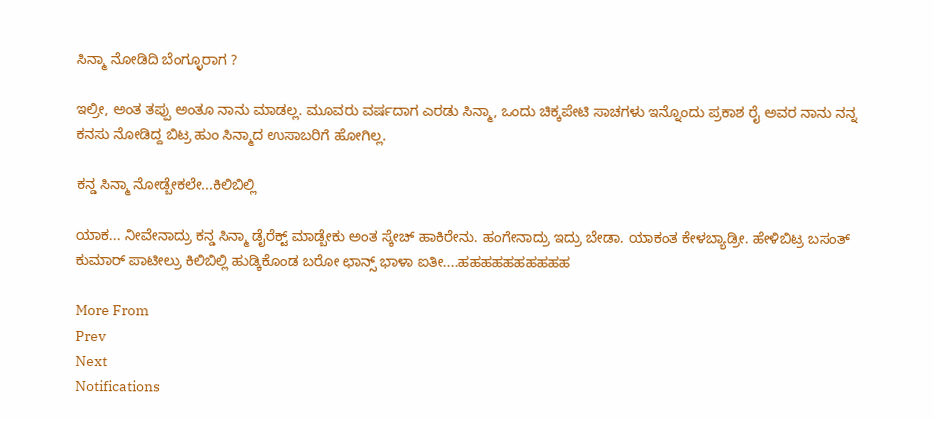ಸಿನ್ಮಾ ನೋಡಿದಿ ಬೆಂಗ್ಳೂರಾಗ ?

ಇಲ್ರೀ, ಅಂತ ತಪ್ಪು ಅಂತೂ ನಾನು ಮಾಡಲ್ಲ. ಮೂವರು ವರ್ಷದಾಗ ಎರಡು ಸಿನ್ಮಾ, ಒಂದು ಚಿಕ್ಕಪೇಟಿ ಸಾಚಗಳು ಇನ್ನೊಂದು ಪ್ರಕಾಶ ರೈ ಅವರ ನಾನು ನನ್ನ ಕನಸು ನೋಡಿದ್ದ ಬಿಟ್ರ ಹುಂ ಸಿನ್ಮಾದ ಉಸಾಬರಿಗೆ ಹೋಗಿಲ್ಲ.

ಕನ್ಡ ಸಿನ್ಮಾ ನೋಡ್ಬೇಕಲೇ...ಕಿಲಿಬಿಲ್ಲಿ

ಯಾಕ... ನೀವೇನಾದ್ರು ಕನ್ಡ ಸಿನ್ಮಾ ಡೈರೆಕ್ಟ್ ಮಾಡ್ಬೇಕು ಅಂತ ಸ್ಕೇಚ್ ಹಾಕಿರೇನು. ಹಂಗೇನಾದ್ರು ಇದ್ರು ಬೇಡಾ. ಯಾಕಂತ ಕೇಳಬ್ಯಾಡ್ರೀ. ಹೇಳಿಬಿಟ್ರ ಬಸಂತ್ ಕುಮಾರ್ ಪಾಟೀಲ್ರು ಕಿಲಿಬಿಲ್ಲಿ ಹುಡ್ಕಿಕೊಂಡ ಬರೋ ಛಾನ್ಸ್ ಭಾಳಾ ಐತೀ....ಹಹಹಹಹಹಹಹಹಹ

More From
Prev
Next
Notifications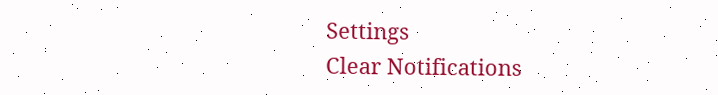Settings
Clear Notifications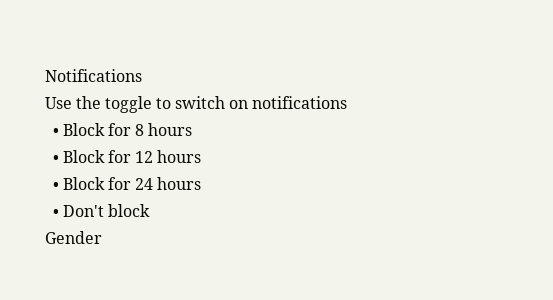Notifications
Use the toggle to switch on notifications
  • Block for 8 hours
  • Block for 12 hours
  • Block for 24 hours
  • Don't block
Gender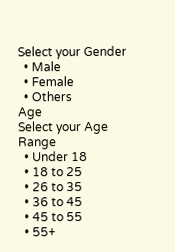Select your Gender
  • Male
  • Female
  • Others
Age
Select your Age Range
  • Under 18
  • 18 to 25
  • 26 to 35
  • 36 to 45
  • 45 to 55
  • 55+